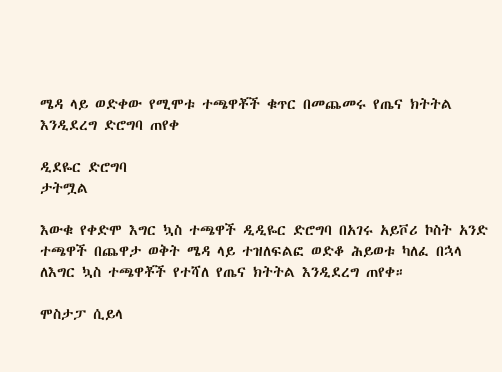ሜዳ ላይ ወድቀው የሚሞቱ ተጫዋቾች ቁጥር በመጨመሩ የጤና ክትትል እንዲደረግ ድሮግባ ጠየቀ

ዲደዬር ድሮግባ
ታትሟል

እውቁ የቀድሞ እግር ኳስ ተጫዋች ዲዲዬር ድሮግባ በአገሩ አይቮሪ ኮስት አንድ ተጫዋች በጨዋታ ወቅት ሜዳ ላይ ተዝለፍልፎ ወድቆ ሕይወቱ ካለፈ በኋላ ለእግር ኳስ ተጫዋቾች የተሻለ የጤና ክትትል እንዲደረግ ጠየቀ።

ሞስታፓ ሲይላ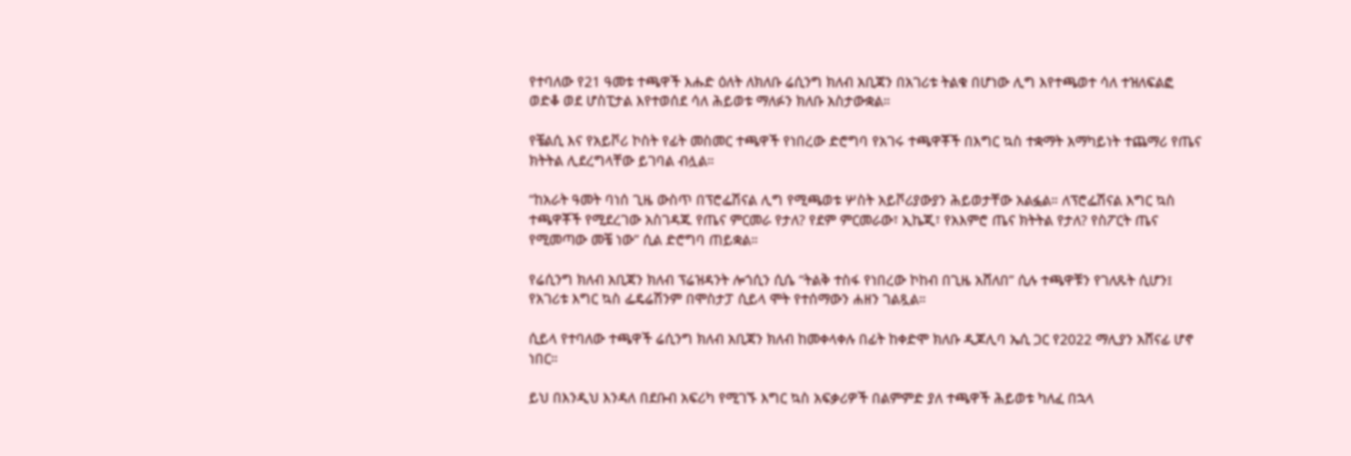የተባለው የ21 ዓመቱ ተጫዋች እሑድ ዕለት ለክለቡ ሬሲንግ ክለብ አቢጃን በአገሪቱ ትልቁ በሆነው ሊግ እየተጫወተ ሳለ ተዝለፍልፎ ወድቆ ወደ ሆስፒታል እየተወሰደ ሳለ ሕይወቱ ማለፉን ክለቡ አስታውቋል።

የቼልሲ እና የአይቮሪ ኮስት የፊት መስመር ተጫዋች የነበረው ድሮግባ የአገሩ ተጫዋቾች በእግር ኳስ ተቋማት አማካይነት ተጨማሪ የጤና ክትትል ሊደረግላቸው ይገባል ብሏል።

“ከአራት ዓመት ባነሰ ጊዜ ውስጥ በፕሮፌሽናል ሊግ የሚጫወቱ ሦስት አይቮሪያውያን ሕይወታቸው አልፏል። ለፕሮፌሽናል እግር ኳስ ተጫዋቾች የሚደረገው አስገዳጁ የጤና ምርመራ የታለ? የደም ምርመራው፣ ኢኬጂ፣ የአእምሮ ጤና ክትትል የታለ? የስፖርት ጤና የሚመጣው መቼ ነው” ሲል ድሮግባ ጠይቋል።

የሬሲንግ ክለብ አቢጃን ክለብ ፕሬዝዳንት ሎጎሲን ሲሴ “ትልቅ ተስፋ የነበረው ኮከብ በጊዜ አሸለበ” ሲሉ ተጫዋቹን የገለጹት ሲሆን፤ የአገሪቱ እግር ኳስ ፌዴሬሽንም በሞስታፓ ሲይላ ሞት የተሰማውን ሐዘን ገልጿል።

ሲይላ የተባለው ተጫዋች ሬሲንግ ክለብ አቢጃን ክለብ ከመቀላቀሉ በፊት ከቀድሞ ክለቡ ዲጆሊባ ኤሲ ጋር የ2022 ማሊያን አሸናፊ ሆኖ ነበር።

ይህ በእንዲህ እንዳለ በደቡብ አፍሪካ የሚገኙ እግር ኳስ አፍቃሪዎች በልምምድ ያለ ተጫዋች ሕይወቱ ካለፈ በኋላ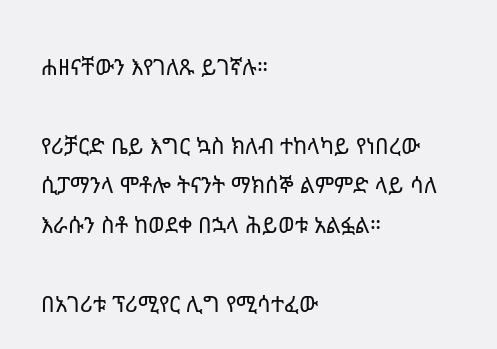ሐዘናቸውን እየገለጹ ይገኛሉ።

የሪቻርድ ቤይ እግር ኳስ ክለብ ተከላካይ የነበረው ሲፓማንላ ሞቶሎ ትናንት ማክሰኞ ልምምድ ላይ ሳለ እራሱን ስቶ ከወደቀ በኋላ ሕይወቱ አልፏል።

በአገሪቱ ፕሪሚየር ሊግ የሚሳተፈው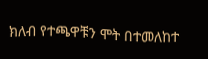ክለብ የተጫዋቹን ሞት በተመለከተ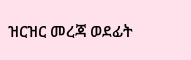ዝርዝር መረጃ ወደፊት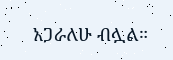አጋራለሁ ብሏል።